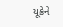યૂક્રેને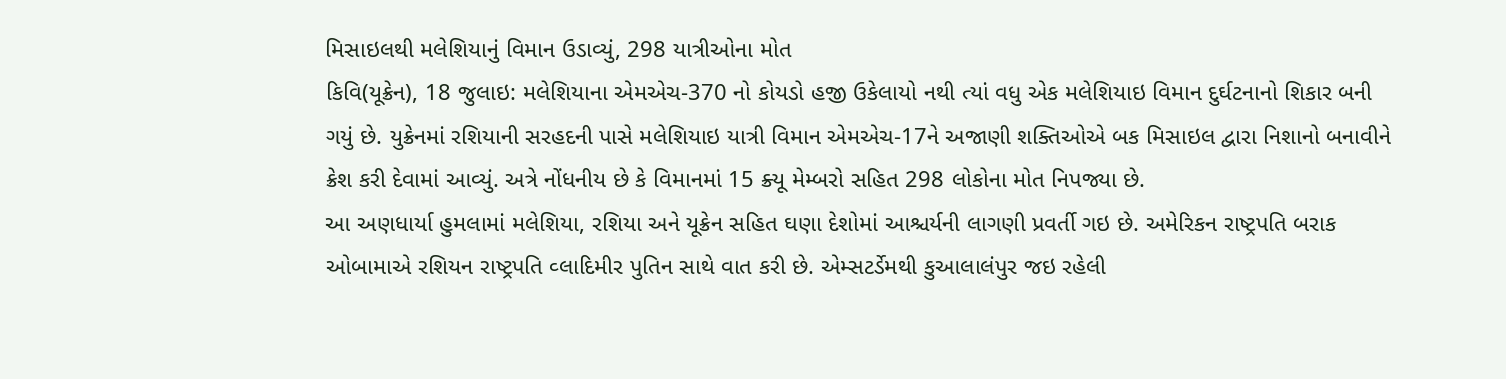મિસાઇલથી મલેશિયાનું વિમાન ઉડાવ્યું, 298 યાત્રીઓના મોત
કિવિ(યૂક્રેન), 18 જુલાઇ: મલેશિયાના એમએચ-370 નો કોયડો હજી ઉકેલાયો નથી ત્યાં વધુ એક મલેશિયાઇ વિમાન દુર્ઘટનાનો શિકાર બની ગયું છે. યુક્રેનમાં રશિયાની સરહદની પાસે મલેશિયાઇ યાત્રી વિમાન એમએચ-17ને અજાણી શક્તિઓએ બક મિસાઇલ દ્વારા નિશાનો બનાવીને ક્રેશ કરી દેવામાં આવ્યું. અત્રે નોંધનીય છે કે વિમાનમાં 15 ક્ર્યૂ મેમ્બરો સહિત 298 લોકોના મોત નિપજ્યા છે.
આ અણધાર્યા હુમલામાં મલેશિયા, રશિયા અને યૂક્રેન સહિત ઘણા દેશોમાં આશ્ચર્યની લાગણી પ્રવર્તી ગઇ છે. અમેરિકન રાષ્ટ્રપતિ બરાક ઓબામાએ રશિયન રાષ્ટ્રપતિ વ્લાદિમીર પુતિન સાથે વાત કરી છે. એમ્સટર્ડેમથી કુઆલાલંપુર જઇ રહેલી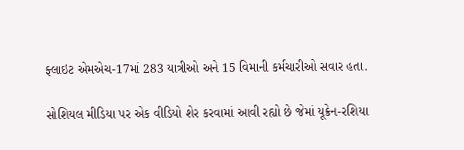ફ્લાઇટ એમએચ-17માં 283 યાત્રીઓ અને 15 વિમાની કર્મચારીઓ સવાર હતા.

સોશિયલ મીડિયા પર એક વીડિયો શેર કરવામાં આવી રહ્યો છે જેમાં યૂક્રેન-રશિયા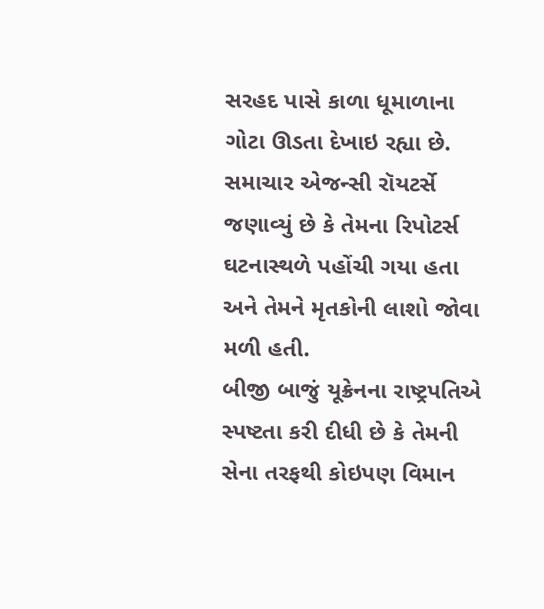સરહદ પાસે કાળા ધૂમાળાના ગોટા ઊડતા દેખાઇ રહ્યા છે. સમાચાર એજન્સી રૉયટર્સે જણાવ્યું છે કે તેમના રિપોટર્સ ઘટનાસ્થળે પહોંચી ગયા હતા અને તેમને મૃતકોની લાશો જોવા મળી હતી.
બીજી બાજું યૂક્રેનના રાષ્ટ્રપતિએ સ્પષ્ટતા કરી દીધી છે કે તેમની સેના તરફથી કોઇપણ વિમાન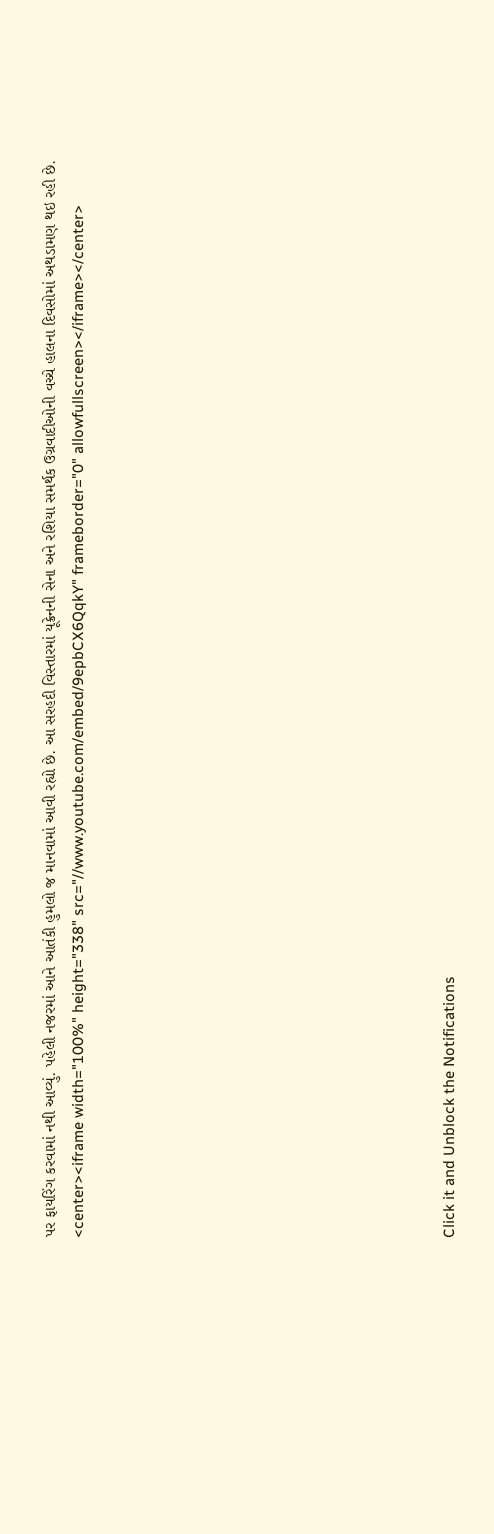પર ફાયરિંગ કરવામાં નથી આવ્યું. પહેલી નજરમાં આને આતંકી હુમલો જ માનવામાં આવી રહ્યો છે. આ સરહદી વિસ્તારમાં યૂક્રેનની સેના અને રશિયા સમર્થક ઉગ્રવાદીઓની વચ્ચે હાલના દિવસોમાં અથડામણ થઇ રહી છે.
<center><iframe width="100%" height="338" src="//www.youtube.com/embed/9epbCX6QqkY" frameborder="0" allowfullscreen></iframe></center>












Click it and Unblock the Notifications